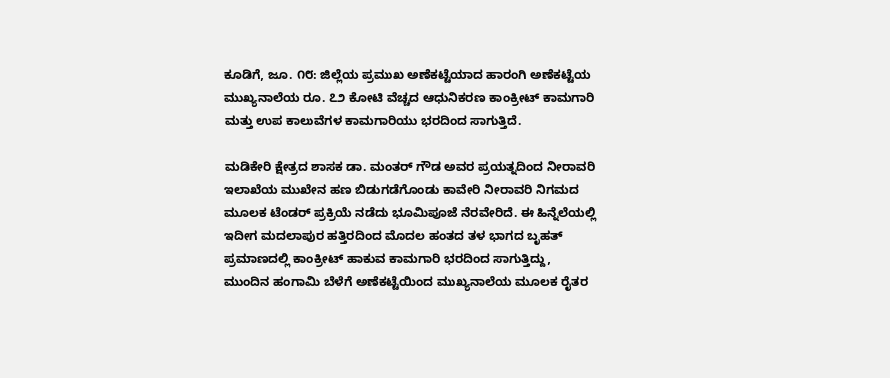ಕೂಡಿಗೆ, ಜೂ. ೧೮: ಜಿಲ್ಲೆಯ ಪ್ರಮುಖ ಅಣೆಕಟ್ಟೆಯಾದ ಹಾರಂಗಿ ಅಣೆಕಟ್ಟೆಯ ಮುಖ್ಯನಾಲೆಯ ರೂ. ೭೨ ಕೋಟಿ ವೆಚ್ಚದ ಆಧುನಿಕರಣ ಕಾಂಕ್ರೀಟ್ ಕಾಮಗಾರಿ ಮತ್ತು ಉಪ ಕಾಲುವೆಗಳ ಕಾಮಗಾರಿಯು ಭರದಿಂದ ಸಾಗುತ್ತಿದೆ.

ಮಡಿಕೇರಿ ಕ್ಷೇತ್ರದ ಶಾಸಕ ಡಾ. ಮಂತರ್ ಗೌಡ ಅವರ ಪ್ರಯತ್ನದಿಂದ ನೀರಾವರಿ ಇಲಾಖೆಯ ಮುಖೇನ ಹಣ ಬಿಡುಗಡೆಗೊಂಡು ಕಾವೇರಿ ನೀರಾವರಿ ನಿಗಮದ ಮೂಲಕ ಟೆಂಡರ್ ಪ್ರಕ್ರಿಯೆ ನಡೆದು ಭೂಮಿಪೂಜೆ ನೆರವೇರಿದೆ. ಈ ಹಿನ್ನೆಲೆಯಲ್ಲಿ ಇದೀಗ ಮದಲಾಪುರ ಹತ್ತಿರದಿಂದ ಮೊದಲ ಹಂತದ ತಳ ಭಾಗದ ಬೃಹತ್ ಪ್ರಮಾಣದಲ್ಲಿ ಕಾಂಕ್ರೀಟ್ ಹಾಕುವ ಕಾಮಗಾರಿ ಭರದಿಂದ ಸಾಗುತ್ತಿದ್ದು, ಮುಂದಿನ ಹಂಗಾಮಿ ಬೆಳೆಗೆ ಅಣೆಕಟ್ಟೆಯಿಂದ ಮುಖ್ಯನಾಲೆಯ ಮೂಲಕ ರೈತರ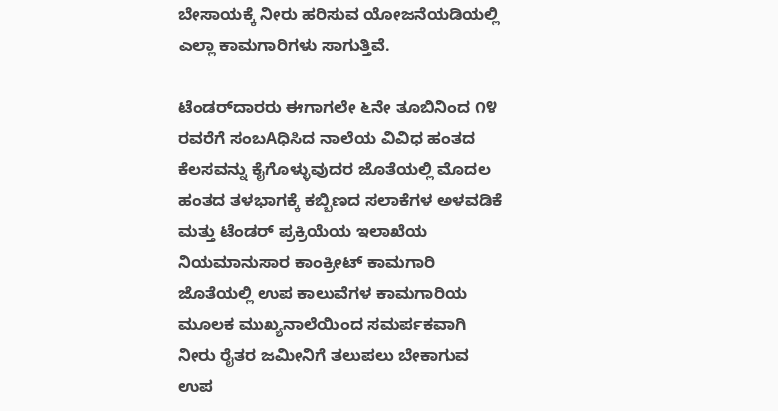ಬೇಸಾಯಕ್ಕೆ ನೀರು ಹರಿಸುವ ಯೋಜನೆಯಡಿಯಲ್ಲಿ ಎಲ್ಲಾ ಕಾಮಗಾರಿಗಳು ಸಾಗುತ್ತಿವೆ.

ಟೆಂಡರ್‌ದಾರರು ಈಗಾಗಲೇ ೬ನೇ ತೂಬಿನಿಂದ ೧೪ ರವರೆಗೆ ಸಂಬAಧಿಸಿದ ನಾಲೆಯ ವಿವಿಧ ಹಂತದ ಕೆಲಸವನ್ನು ಕೈಗೊಳ್ಳುವುದರ ಜೊತೆಯಲ್ಲಿ ಮೊದಲ ಹಂತದ ತಳಭಾಗಕ್ಕೆ ಕಬ್ಬಿಣದ ಸಲಾಕೆಗಳ ಅಳವಡಿಕೆ ಮತ್ತು ಟೆಂಡರ್ ಪ್ರಕ್ರಿಯೆಯ ಇಲಾಖೆಯ ನಿಯಮಾನುಸಾರ ಕಾಂಕ್ರೀಟ್ ಕಾಮಗಾರಿ ಜೊತೆಯಲ್ಲಿ ಉಪ ಕಾಲುವೆಗಳ ಕಾಮಗಾರಿಯ ಮೂಲಕ ಮುಖ್ಯನಾಲೆಯಿಂದ ಸಮರ್ಪಕವಾಗಿ ನೀರು ರೈತರ ಜಮೀನಿಗೆ ತಲುಪಲು ಬೇಕಾಗುವ ಉಪ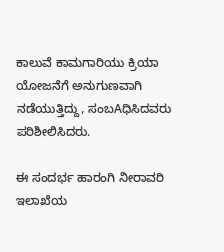ಕಾಲುವೆ ಕಾಮಗಾರಿಯು ಕ್ರಿಯಾ ಯೋಜನೆಗೆ ಅನುಗುಣವಾಗಿ ನಡೆಯುತ್ತಿದ್ದು, ಸಂಬAಧಿಸಿದವರು ಪರಿಶೀಲಿಸಿದರು.

ಈ ಸಂದರ್ಭ ಹಾರಂಗಿ ನೀರಾವರಿ ಇಲಾಖೆಯ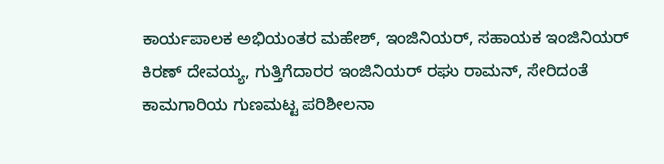ಕಾರ್ಯಪಾಲಕ ಅಭಿಯಂತರ ಮಹೇಶ್, ಇಂಜಿನಿಯರ್, ಸಹಾಯಕ ಇಂಜಿನಿಯರ್ ಕಿರಣ್ ದೇವಯ್ಯ, ಗುತ್ತಿಗೆದಾರರ ಇಂಜಿನಿಯರ್ ರಘು ರಾಮನ್, ಸೇರಿದಂತೆ ಕಾಮಗಾರಿಯ ಗುಣಮಟ್ಟ ಪರಿಶೀಲನಾ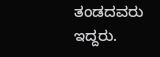ತಂಡದವರು ಇದ್ದರು.